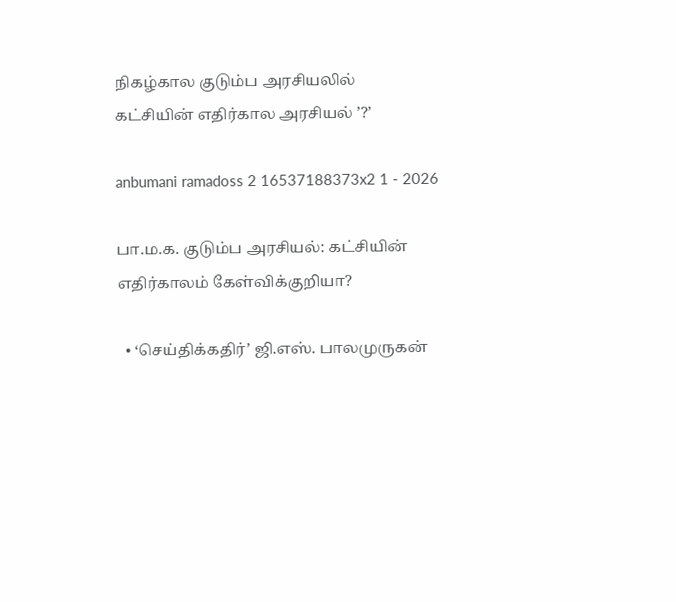நிகழ்கால குடும்ப அரசியலில் கட்சியின் எதிர்கால அரசியல் ’?’

anbumani ramadoss 2 16537188373x2 1 - 2026

பா.ம.க. குடும்ப அரசியல்: கட்சியின் எதிர்காலம் கேள்விக்குறியா?

  • ‘செய்திக்கதிர்’ ஜி.எஸ். பாலமுருகன்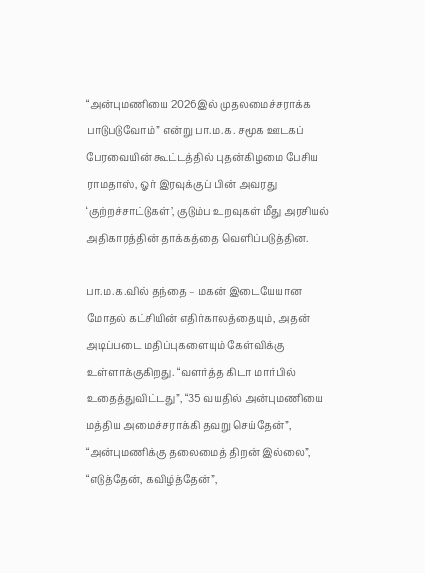“அன்புமணியை 2026இல் முதலமைச்சராக்க பாடுபடுவோம்” என்று பா.ம.க. சமூக ஊடகப் பேரவையின் கூட்டத்தில் புதன்கிழமை பேசிய ராமதாஸ், ஓர் இரவுக்குப் பின் அவரது ‘குற்றச்சாட்டுகள்’, குடும்ப உறவுகள் மீது அரசியல் அதிகாரத்தின் தாக்கத்தை வெளிப்படுத்தின.

பா.ம.க.வில் தந்தை – மகன் இடையேயான மோதல் கட்சியின் எதிர்காலத்தையும், அதன் அடிப்படை மதிப்புகளையும் கேள்விக்கு உள்ளாக்குகிறது. “வளர்த்த கிடா மார்பில் உதைத்துவிட்டது”, “35 வயதில் அன்புமணியை மத்திய அமைச்சராக்கி தவறு செய்தேன்”, “அன்புமணிக்கு தலைமைத் திறன் இல்லை”, “எடுத்தேன், கவிழ்த்தேன்”,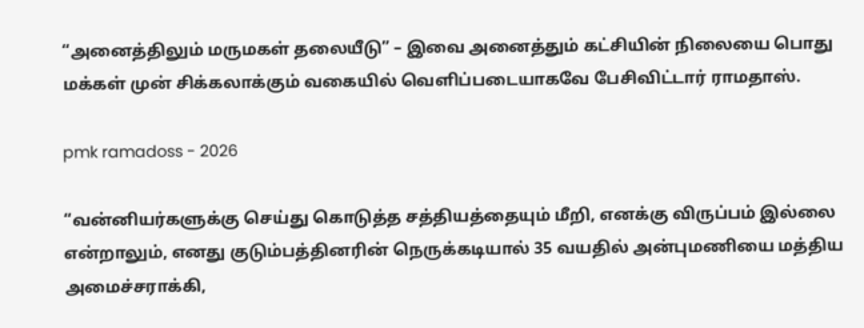“அனைத்திலும் மருமகள் தலையீடு” – இவை அனைத்தும் கட்சியின் நிலையை பொது மக்கள் முன் சிக்கலாக்கும் வகையில் வெளிப்படையாகவே பேசிவிட்டார் ராமதாஸ்.

pmk ramadoss - 2026

“வன்னியர்களுக்கு செய்து கொடுத்த சத்தியத்தையும் மீறி, எனக்கு விருப்பம் இல்லை என்றாலும், எனது குடும்பத்தினரின் நெருக்கடியால் 35 வயதில் அன்புமணியை மத்திய அமைச்சராக்கி,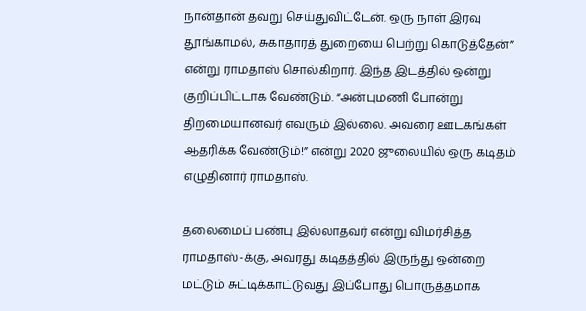நான்தான் தவறு செய்துவிட்டேன். ஒரு நாள் இரவு தூங்காமல், சுகாதாரத் துறையை பெற்று கொடுத்தேன்” என்று ராமதாஸ் சொல்கிறார். இந்த இடத்தில் ஒன்று குறிப்பிட்டாக வேண்டும். “அன்புமணி போன்று திறமையானவர் எவரும் இல்லை. அவரை ஊடகங்கள் ஆதரிக்க வேண்டும்!” என்று 2020 ஜுலையில் ஒரு கடிதம் எழுதினார் ராமதாஸ்.

தலைமைப் பண்பு இல்லாதவர் என்று விமர்சித்த ராமதாஸ்-க்கு, அவரது கடிதத்தில் இருந்து ஒன்றை மட்டும் சுட்டிக்காட்டுவது இப்போது பொருத்தமாக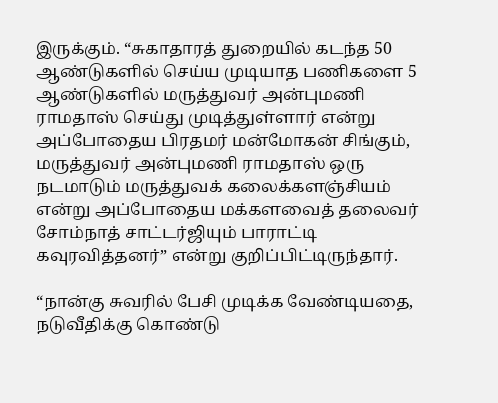இருக்கும். “சுகாதாரத் துறையில் கடந்த 50 ஆண்டுகளில் செய்ய முடியாத பணிகளை 5 ஆண்டுகளில் மருத்துவர் அன்புமணி ராமதாஸ் செய்து முடித்துள்ளார் என்று அப்போதைய பிரதமர் மன்மோகன் சிங்கும், மருத்துவர் அன்புமணி ராமதாஸ் ஒரு நடமாடும் மருத்துவக் கலைக்களஞ்சியம் என்று அப்போதைய மக்களவைத் தலைவர் சோம்நாத் சாட்டர்ஜியும் பாராட்டி கவுரவித்தனர்” என்று குறிப்பிட்டிருந்தார்.

“நான்கு சுவரில் பேசி முடிக்க வேண்டியதை, நடுவீதிக்கு கொண்டு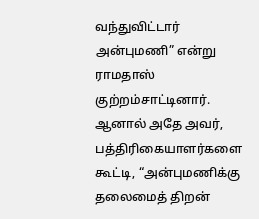வந்துவிட்டார் அன்புமணி” என்று ராமதாஸ் குற்றம்சாட்டினார். ஆனால் அதே அவர், பத்திரிகையாளர்களை கூட்டி, “அன்புமணிக்கு தலைமைத் திறன்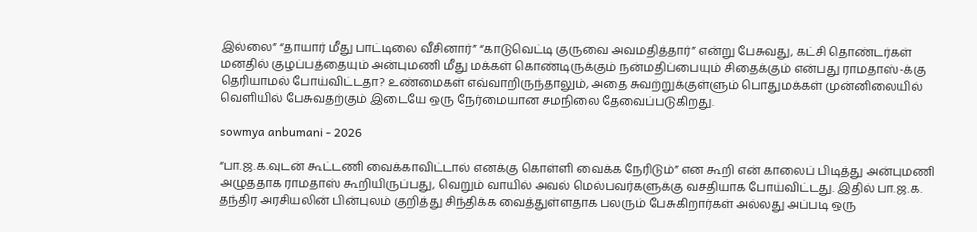இல்லை” “தாயார் மீது பாட்டிலை வீசினார்” “காடுவெட்டி குருவை அவமதித்தார்” என்று பேசுவது, கட்சி தொண்டர்கள் மனதில் குழப்பத்தையும் அன்புமணி மீது மக்கள் கொண்டிருக்கும் நன்மதிப்பையும் சிதைக்கும் என்பது ராமதாஸ்-க்கு தெரியாமல் போய்விட்டதா? உண்மைகள் எவ்வாறிருந்தாலும், அதை சுவற்றுக்குள்ளும் பொதுமக்கள் முன்னிலையில் வெளியில் பேசுவதற்கும் இடையே ஒரு நேர்மையான சமநிலை தேவைப்படுகிறது.

sowmya anbumani - 2026

“பா.ஜ.க.வுடன் கூட்டணி வைக்காவிட்டால் எனக்கு கொள்ளி வைக்க நேரிடும்” என கூறி என் காலைப் பிடித்து அன்புமணி அழுததாக ராமதாஸ் கூறியிருப்பது, வெறும் வாயில் அவல் மெல்பவர்களுக்கு வசதியாக போய்விட்டது. இதில் பா.ஜ.க. தந்திர அரசியலின் பின்புலம் குறித்து சிந்திக்க வைத்துள்ளதாக பலரும் பேசுகிறார்கள் அல்லது அப்படி ஒரு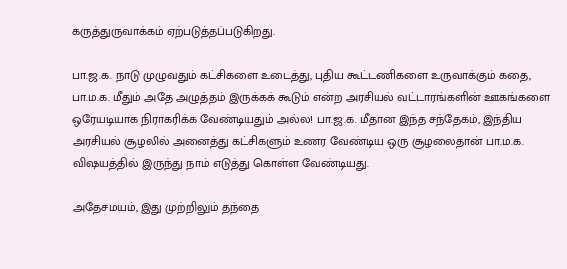கருத்துருவாக்கம் ஏற்படுத்தப்படுகிறது.

பா.ஜ.க. நாடு முழுவதும் கட்சிகளை உடைத்து, புதிய கூட்டணிகளை உருவாக்கும் கதை, பா.ம.க. மீதும் அதே அழுத்தம் இருக்கக் கூடும் என்ற அரசியல் வட்டாரங்களின் ஊகங்களை ஒரேயடியாக நிராகரிக்க வேண்டியதும் அல்ல! பா.ஜ.க. மீதான இந்த சந்தேகம், இந்திய அரசியல் சூழலில் அனைத்து கட்சிகளும் உணர வேண்டிய ஒரு சூழலைதான் பா.ம.க. விஷயத்தில் இருந்து நாம் எடுத்து கொள்ள வேண்டியது.

அதேசமயம், இது முற்றிலும் தந்தை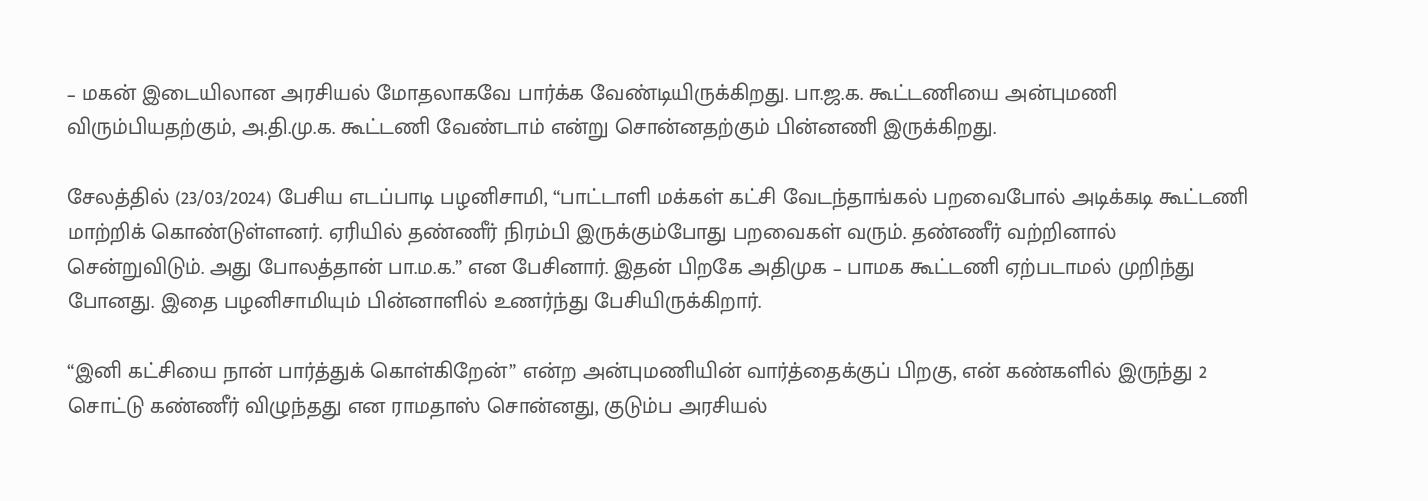– மகன் இடையிலான அரசியல் மோதலாகவே பார்க்க வேண்டியிருக்கிறது. பா.ஜ.க. கூட்டணியை அன்புமணி விரும்பியதற்கும், அ.தி.மு.க. கூட்டணி வேண்டாம் என்று சொன்னதற்கும் பின்னணி இருக்கிறது.

சேலத்தில் (23/03/2024) பேசிய எடப்பாடி பழனிசாமி, “பாட்டாளி மக்கள் கட்சி வேடந்தாங்கல் பறவைபோல் அடிக்கடி கூட்டணி மாற்றிக் கொண்டுள்ளனர். ஏரியில் தண்ணீர் நிரம்பி இருக்கும்போது பறவைகள் வரும். தண்ணீர் வற்றினால் சென்றுவிடும். அது போலத்தான் பா.ம.க.” என பேசினார். இதன் பிறகே அதிமுக – பாமக கூட்டணி ஏற்படாமல் முறிந்து போனது. இதை பழனிசாமியும் பின்னாளில் உணர்ந்து பேசியிருக்கிறார்.

“இனி கட்சியை நான் பார்த்துக் கொள்கிறேன்” என்ற அன்புமணியின் வார்த்தைக்குப் பிறகு, என் கண்களில் இருந்து 2 சொட்டு கண்ணீர் விழுந்தது என ராமதாஸ் சொன்னது, குடும்ப அரசியல்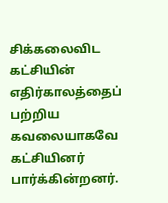சிக்கலைவிட கட்சியின் எதிர்காலத்தைப் பற்றிய கவலையாகவே கட்சியினர் பார்க்கின்றனர்.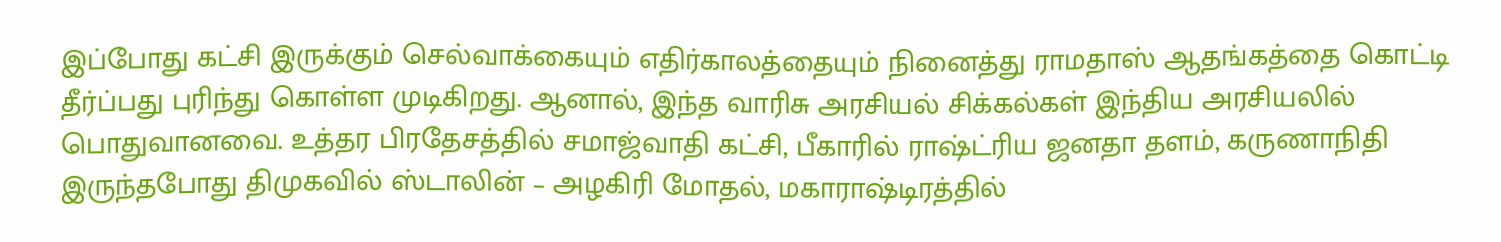இப்போது கட்சி இருக்கும் செல்வாக்கையும் எதிர்காலத்தையும் நினைத்து ராமதாஸ் ஆதங்கத்தை கொட்டி தீர்ப்பது புரிந்து கொள்ள முடிகிறது. ஆனால், இந்த வாரிசு அரசியல் சிக்கல்கள் இந்திய அரசியலில் பொதுவானவை. உத்தர பிரதேசத்தில் சமாஜ்வாதி கட்சி, பீகாரில் ராஷ்ட்ரிய ஜனதா தளம், கருணாநிதி இருந்தபோது திமுகவில் ஸ்டாலின் – அழகிரி மோதல், மகாராஷ்டிரத்தில்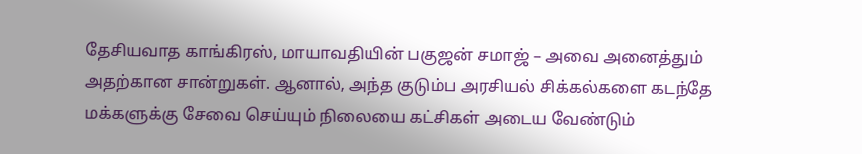தேசியவாத காங்கிரஸ், மாயாவதியின் பகுஜன் சமாஜ் – அவை அனைத்தும் அதற்கான சான்றுகள். ஆனால், அந்த குடும்ப அரசியல் சிக்கல்களை கடந்தே மக்களுக்கு சேவை செய்யும் நிலையை கட்சிகள் அடைய வேண்டும்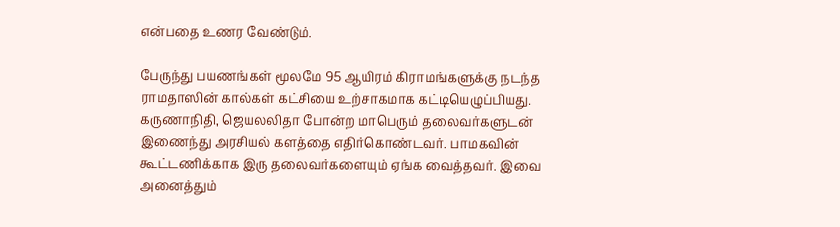என்பதை உணர வேண்டும்.

பேருந்து பயணங்கள் மூலமே 95 ஆயிரம் கிராமங்களுக்கு நடந்த ராமதாஸின் கால்கள் கட்சியை உற்சாகமாக கட்டியெழுப்பியது. கருணாநிதி, ஜெயலலிதா போன்ற மாபெரும் தலைவர்களுடன் இணைந்து அரசியல் களத்தை எதிர்கொண்டவர். பாமகவின் கூட்டணிக்காக இரு தலைவர்களையும் ஏங்க வைத்தவர். இவை அனைத்தும்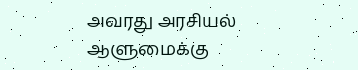அவரது அரசியல் ஆளுமைக்கு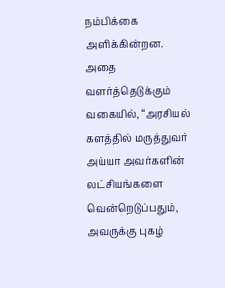நம்பிக்கை அளிக்கின்றன. அதை வளர்த்தெடுக்கும் வகையில், “அரசியல் களத்தில் மருத்துவர் அய்யா அவர்களின் லட்சியங்களை வென்றெடுப்பதும், அவருக்கு புகழ்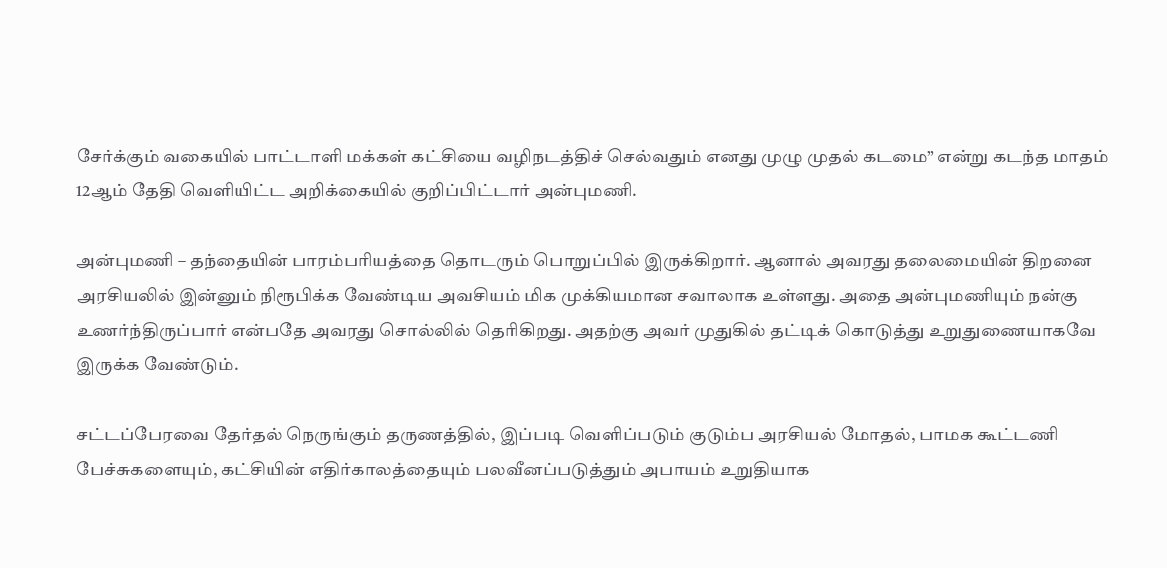சேர்க்கும் வகையில் பாட்டாளி மக்கள் கட்சியை வழிநடத்திச் செல்வதும் எனது முழு முதல் கடமை” என்று கடந்த மாதம் 12ஆம் தேதி வெளியிட்ட அறிக்கையில் குறிப்பிட்டார் அன்புமணி.

அன்புமணி – தந்தையின் பாரம்பரியத்தை தொடரும் பொறுப்பில் இருக்கிறார். ஆனால் அவரது தலைமையின் திறனை அரசியலில் இன்னும் நிரூபிக்க வேண்டிய அவசியம் மிக முக்கியமான சவாலாக உள்ளது. அதை அன்புமணியும் நன்கு உணர்ந்திருப்பார் என்பதே அவரது சொல்லில் தெரிகிறது. அதற்கு அவர் முதுகில் தட்டிக் கொடுத்து உறுதுணையாகவே இருக்க வேண்டும்.

சட்டப்பேரவை தேர்தல் நெருங்கும் தருணத்தில், இப்படி வெளிப்படும் குடும்ப அரசியல் மோதல், பாமக கூட்டணி பேச்சுகளையும், கட்சியின் எதிர்காலத்தையும் பலவீனப்படுத்தும் அபாயம் உறுதியாக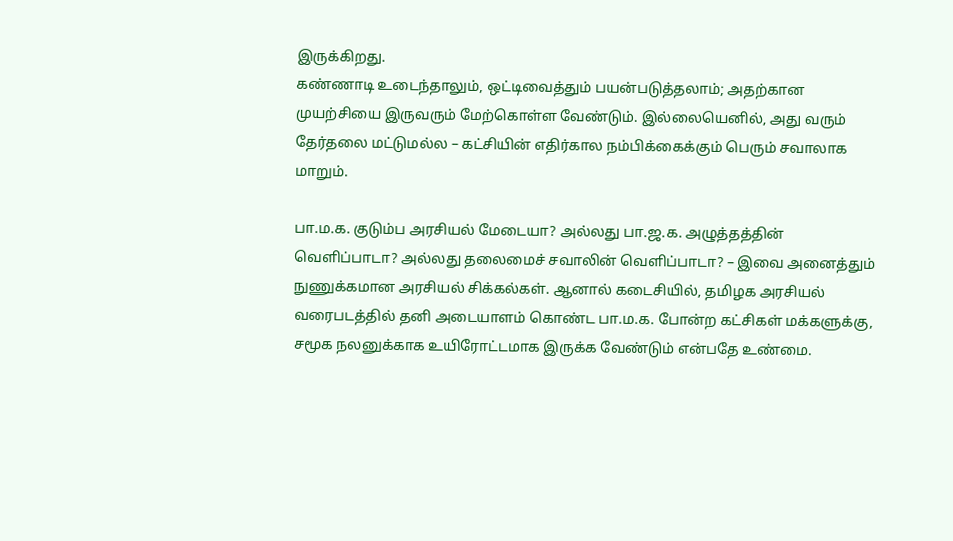இருக்கிறது.
கண்ணாடி உடைந்தாலும், ஒட்டிவைத்தும் பயன்படுத்தலாம்; அதற்கான முயற்சியை இருவரும் மேற்கொள்ள வேண்டும். இல்லையெனில், அது வரும் தேர்தலை மட்டுமல்ல – கட்சியின் எதிர்கால நம்பிக்கைக்கும் பெரும் சவாலாக மாறும்.

பா.ம.க. குடும்ப அரசியல் மேடையா? அல்லது பா.ஜ.க. அழுத்தத்தின் வெளிப்பாடா? அல்லது தலைமைச் சவாலின் வெளிப்பாடா? – இவை அனைத்தும் நுணுக்கமான அரசியல் சிக்கல்கள். ஆனால் கடைசியில், தமிழக அரசியல் வரைபடத்தில் தனி அடையாளம் கொண்ட பா.ம.க. போன்ற கட்சிகள் மக்களுக்கு, சமூக நலனுக்காக உயிரோட்டமாக இருக்க வேண்டும் என்பதே உண்மை.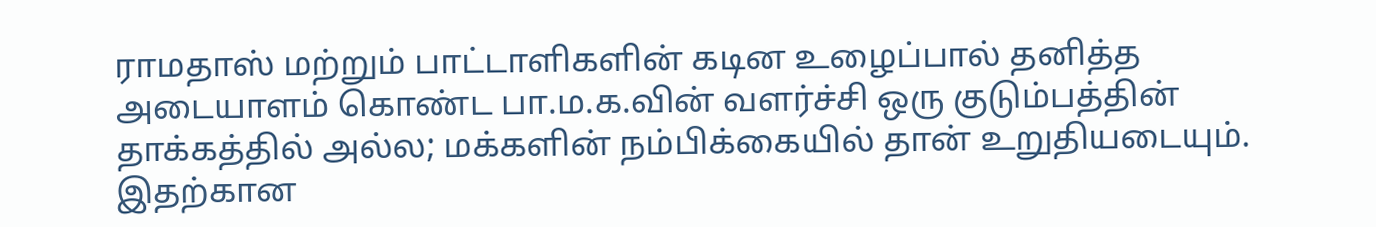ராமதாஸ் மற்றும் பாட்டாளிகளின் கடின உழைப்பால் தனித்த அடையாளம் கொண்ட பா.ம.க.வின் வளர்ச்சி ஒரு குடும்பத்தின் தாக்கத்தில் அல்ல; மக்களின் நம்பிக்கையில் தான் உறுதியடையும். இதற்கான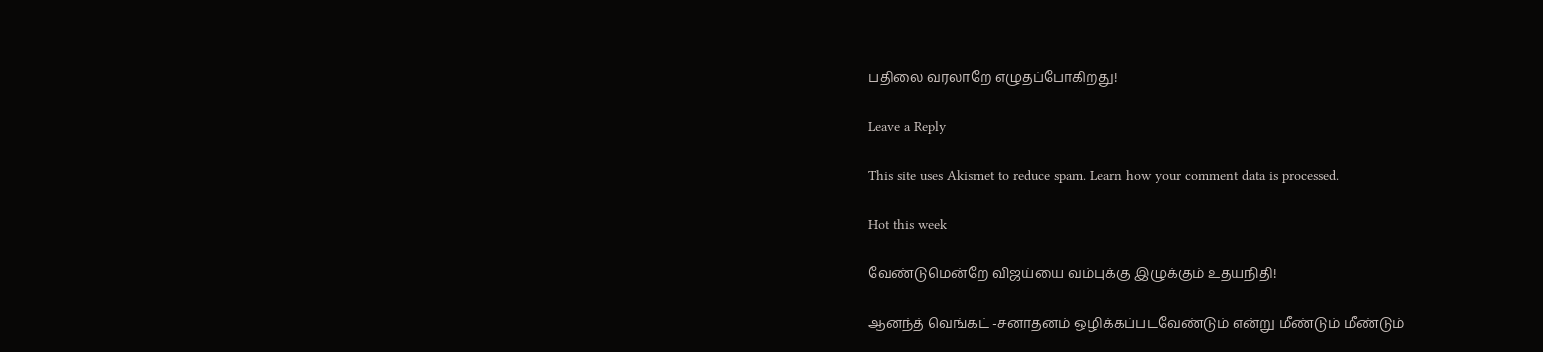பதிலை வரலாறே எழுதப்போகிறது!

Leave a Reply

This site uses Akismet to reduce spam. Learn how your comment data is processed.

Hot this week

வேண்டுமென்றே விஜய்யை வம்புக்கு இழுக்கும் உதயநிதி!

ஆனந்த் வெங்கட் -சனாதனம் ஒழிக்கப்படவேண்டும் என்று மீண்டும் மீண்டும்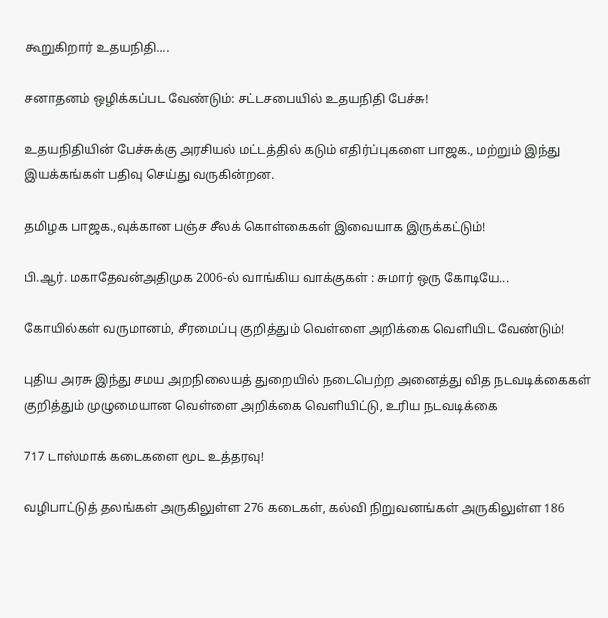கூறுகிறார் உதயநிதி....

சனாதனம் ஒழிக்கப்பட வேண்டும்: சட்டசபையில் உதயநிதி பேச்சு!

உதயநிதியின் பேச்சுக்கு அரசியல் மட்டத்தில் கடும் எதிர்ப்புகளை பாஜக., மற்றும் இந்து இயக்கங்கள் பதிவு செய்து வருகின்றன.

தமிழக பாஜக.,வுக்கான பஞ்ச சீலக் கொள்கைகள் இவையாக இருக்கட்டும்!

பி.ஆர். மகாதேவன்அதிமுக 2006-ல் வாங்கிய வாக்குகள் : சுமார் ஒரு கோடியே...

கோயில்கள் வருமானம், சீரமைப்பு குறித்தும் வெள்ளை அறிக்கை வெளியிட வேண்டும்!

புதிய அரசு இந்து சமய அறநிலையத் துறையில் நடைபெற்ற அனைத்து வித நடவடிக்கைகள் குறித்தும் முழுமையான வெள்ளை அறிக்கை வெளியிட்டு, உரிய நடவடிக்கை

717 டாஸ்மாக் கடைகளை மூட உத்தரவு!

வழிபாட்டுத் தலங்கள் அருகிலுள்ள 276 கடைகள், கல்வி நிறுவனங்கள் அருகிலுள்ள 186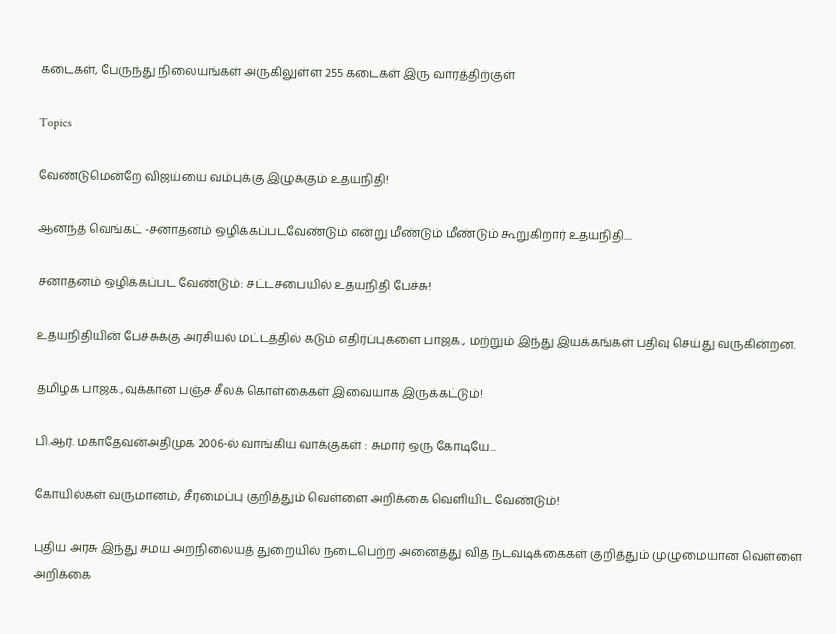கடைகள், பேருந்து நிலையங்கள் அருகிலுள்ள 255 கடைகள் இரு வாரத்திற்குள்

Topics

வேண்டுமென்றே விஜய்யை வம்புக்கு இழுக்கும் உதயநிதி!

ஆனந்த் வெங்கட் -சனாதனம் ஒழிக்கப்படவேண்டும் என்று மீண்டும் மீண்டும் கூறுகிறார் உதயநிதி....

சனாதனம் ஒழிக்கப்பட வேண்டும்: சட்டசபையில் உதயநிதி பேச்சு!

உதயநிதியின் பேச்சுக்கு அரசியல் மட்டத்தில் கடும் எதிர்ப்புகளை பாஜக., மற்றும் இந்து இயக்கங்கள் பதிவு செய்து வருகின்றன.

தமிழக பாஜக.,வுக்கான பஞ்ச சீலக் கொள்கைகள் இவையாக இருக்கட்டும்!

பி.ஆர். மகாதேவன்அதிமுக 2006-ல் வாங்கிய வாக்குகள் : சுமார் ஒரு கோடியே...

கோயில்கள் வருமானம், சீரமைப்பு குறித்தும் வெள்ளை அறிக்கை வெளியிட வேண்டும்!

புதிய அரசு இந்து சமய அறநிலையத் துறையில் நடைபெற்ற அனைத்து வித நடவடிக்கைகள் குறித்தும் முழுமையான வெள்ளை அறிக்கை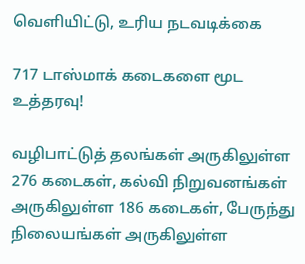வெளியிட்டு, உரிய நடவடிக்கை

717 டாஸ்மாக் கடைகளை மூட உத்தரவு!

வழிபாட்டுத் தலங்கள் அருகிலுள்ள 276 கடைகள், கல்வி நிறுவனங்கள் அருகிலுள்ள 186 கடைகள், பேருந்து நிலையங்கள் அருகிலுள்ள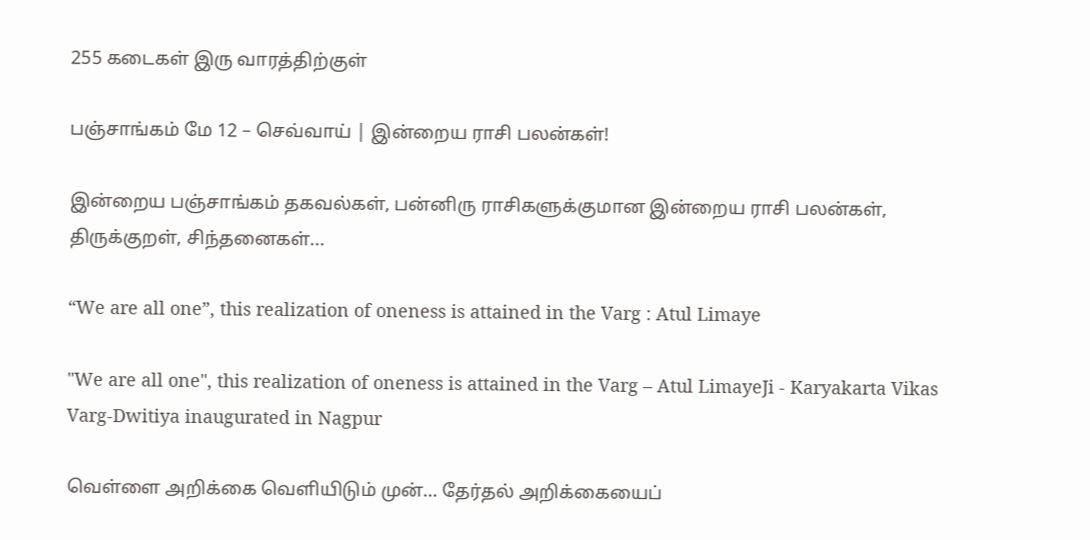255 கடைகள் இரு வாரத்திற்குள்

பஞ்சாங்கம் மே 12 – செவ்வாய் | இன்றைய ராசி பலன்கள்!

இன்றைய பஞ்சாங்கம் தகவல்கள், பன்னிரு ராசிகளுக்குமான இன்றைய ராசி பலன்கள், திருக்குறள், சிந்தனைகள்...

“We are all one”, this realization of oneness is attained in the Varg : Atul Limaye

"We are all one", this realization of oneness is attained in the Varg – Atul LimayeJi - Karyakarta Vikas Varg-Dwitiya inaugurated in Nagpur

வெள்ளை அறிக்கை வெளியிடும் முன்… தேர்தல் அறிக்கையைப்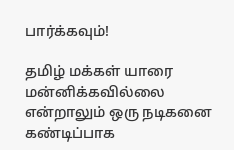பார்க்கவும்!

தமிழ் மக்கள் யாரை மன்னிக்கவில்லை என்றாலும் ஒரு நடிகனை கண்டிப்பாக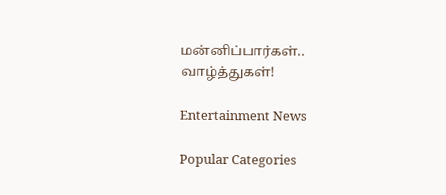மன்னிப்பார்கள்.. வாழ்த்துகள்!

Entertainment News

Popular Categories